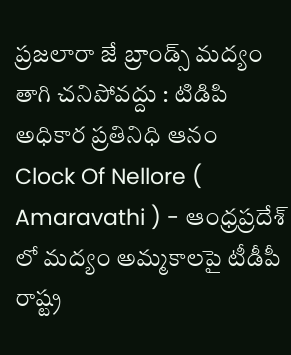ప్రజలారా జే బ్రాండ్స్ మద్యం తాగి చనిపోవద్దు : టిడిపి అధికార ప్రతినిధి ఆనం
Clock Of Nellore ( Amaravathi ) - ఆంధ్రప్రదేశ్ లో మద్యం అమ్మకాలపై టీడీపీ రాష్ట్ర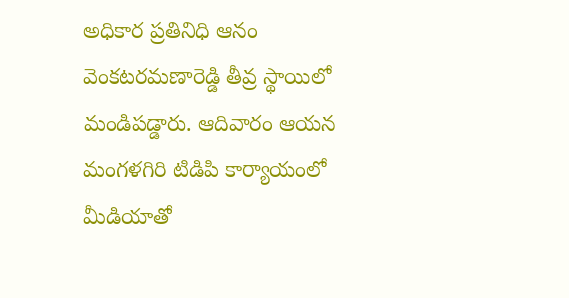అధికార ప్రతినిధి ఆనం వెంకటరమణారెడ్డి తీవ్ర స్థాయిలో మండిపడ్డారు. ఆదివారం ఆయన మంగళగిరి టిడిపి కార్యాయంలో మీడియాతో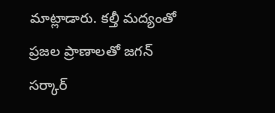మాట్లాడారు. కల్తీ మద్యంతో ప్రజల ప్రాణాలతో జగన్ సర్కార్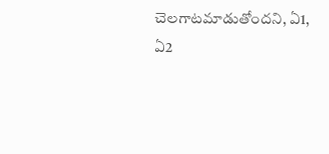చెలగాటమాడుతోందని, ఏ1, ఏ2